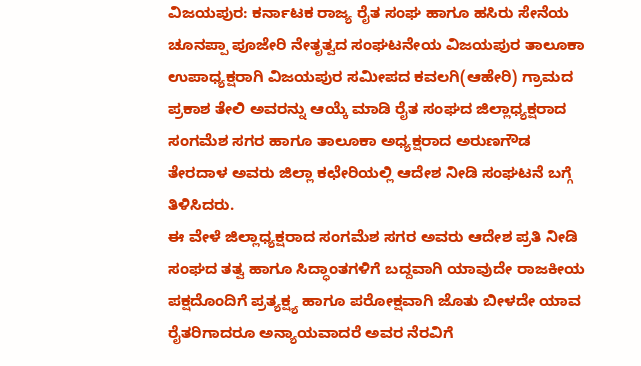ವಿಜಯಪುರ: ಕರ್ನಾಟಕ ರಾಜ್ಯ ರೈತ ಸಂಘ ಹಾಗೂ ಹಸಿರು ಸೇನೆಯ ಚೂನಪ್ಪಾ ಪೂಜೇರಿ ನೇತೃತ್ವದ ಸಂಘಟನೇಯ ವಿಜಯಪುರ ತಾಲೂಕಾ ಉಪಾಧ್ಯಕ್ಷರಾಗಿ ವಿಜಯಪುರ ಸಮೀಪದ ಕವಲಗಿ(ಆಹೇರಿ) ಗ್ರಾಮದ ಪ್ರಕಾಶ ತೇಲಿ ಅವರನ್ನು ಆಯ್ಕೆ ಮಾಡಿ ರೈತ ಸಂಘದ ಜಿಲ್ಲಾಧ್ಯಕ್ಷರಾದ ಸಂಗಮೆಶ ಸಗರ ಹಾಗೂ ತಾಲೂಕಾ ಅಧ್ಯಕ್ಷರಾದ ಅರುಣಗೌಡ ತೇರದಾಳ ಅವರು ಜಿಲ್ಲಾ ಕಛೇರಿಯಲ್ಲಿ ಆದೇಶ ನೀಡಿ ಸಂಘಟನೆ ಬಗ್ಗೆ ತಿಳಿಸಿದರು.
ಈ ವೇಳೆ ಜಿಲ್ಲಾಧ್ಯಕ್ಷರಾದ ಸಂಗಮೆಶ ಸಗರ ಅವರು ಆದೇಶ ಪ್ರತಿ ನೀಡಿ ಸಂಘದ ತತ್ವ ಹಾಗೂ ಸಿದ್ಧಾಂತಗಳಿಗೆ ಬದ್ದವಾಗಿ ಯಾವುದೇ ರಾಜಕೀಯ ಪಕ್ಷದೊಂದಿಗೆ ಪ್ರತ್ಯಕ್ಷ್ಯ ಹಾಗೂ ಪರೋಕ್ಷವಾಗಿ ಜೊತು ಬೀಳದೇ ಯಾವ ರೈತರಿಗಾದರೂ ಅನ್ಯಾಯವಾದರೆ ಅವರ ನೆರವಿಗೆ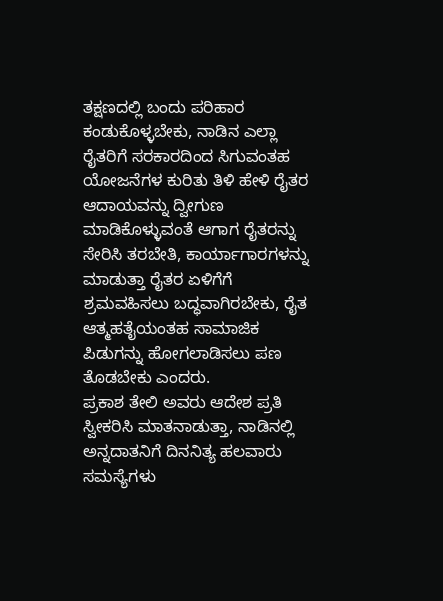ತಕ್ಷಣದಲ್ಲಿ ಬಂದು ಪರಿಹಾರ ಕಂಡುಕೊಳ್ಳಬೇಕು, ನಾಡಿನ ಎಲ್ಲಾ ರೈತರಿಗೆ ಸರಕಾರದಿಂದ ಸಿಗುವಂತಹ ಯೋಜನೆಗಳ ಕುರಿತು ತಿಳಿ ಹೇಳಿ ರೈತರ ಆದಾಯವನ್ನು ದ್ವೀಗುಣ ಮಾಡಿಕೊಳ್ಳುವಂತೆ ಆಗಾಗ ರೈತರನ್ನು ಸೇರಿಸಿ ತರಬೇತಿ, ಕಾರ್ಯಾಗಾರಗಳನ್ನು ಮಾಡುತ್ತಾ ರೈತರ ಏಳಿಗೆಗೆ ಶ್ರಮವಹಿಸಲು ಬದ್ಧವಾಗಿರಬೇಕು, ರೈತ ಆತ್ಮಹತೈಯಂತಹ ಸಾಮಾಜಿಕ ಪಿಡುಗನ್ನು ಹೋಗಲಾಡಿಸಲು ಪಣ ತೊಡಬೇಕು ಎಂದರು.
ಪ್ರಕಾಶ ತೇಲಿ ಅವರು ಆದೇಶ ಪ್ರತಿ ಸ್ವೀಕರಿಸಿ ಮಾತನಾಡುತ್ತಾ, ನಾಡಿನಲ್ಲಿ ಅನ್ನದಾತನಿಗೆ ದಿನನಿತ್ಯ ಹಲವಾರು ಸಮಸ್ಯೆಗಳು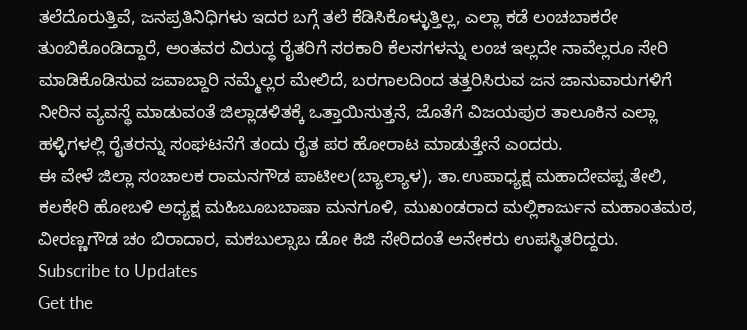ತಲೆದೊರುತ್ತಿವೆ, ಜನಪ್ರತಿನಿಧಿಗಳು ಇದರ ಬಗ್ಗೆ ತಲೆ ಕೆಡಿಸಿಕೊಳ್ಳುತ್ತಿಲ್ಲ, ಎಲ್ಲಾ ಕಡೆ ಲಂಚಬಾಕರೇ ತುಂಬಿಕೊಂಡಿದ್ದಾರೆ, ಅಂತವರ ವಿರುದ್ಧ ರೈತರಿಗೆ ಸರಕಾರಿ ಕೆಲಸಗಳನ್ನು ಲಂಚ ಇಲ್ಲದೇ ನಾವೆಲ್ಲರೂ ಸೇರಿ ಮಾಡಿಕೊಡಿಸುವ ಜವಾಬ್ದಾರಿ ನಮ್ಮೆಲ್ಲರ ಮೇಲಿದೆ, ಬರಗಾಲದಿಂದ ತತ್ತರಿಸಿರುವ ಜನ ಜಾನುವಾರುಗಳಿಗೆ ನೀರಿನ ವ್ಯವಸ್ಥೆ ಮಾಡುವಂತೆ ಜಿಲ್ಲಾಡಳಿತಕ್ಕೆ ಒತ್ತಾಯಿಸುತ್ತನೆ, ಜೊತೆಗೆ ವಿಜಯಪುರ ತಾಲೂಕಿನ ಎಲ್ಲಾ ಹಳ್ಳಿಗಳಲ್ಲಿ ರೈತರನ್ನು ಸಂಘಟನೆಗೆ ತಂದು ರೈತ ಪರ ಹೋರಾಟ ಮಾಡುತ್ತೇನೆ ಎಂದರು.
ಈ ವೇಳೆ ಜಿಲ್ಲಾ ಸಂಚಾಲಕ ರಾಮನಗೌಡ ಪಾಟೀಲ(ಬ್ಯಾಲ್ಯಾಳ), ತಾ.ಉಪಾಧ್ಯಕ್ಷ ಮಹಾದೇವಪ್ಪ ತೇಲಿ, ಕಲಕೇರಿ ಹೋಬಳಿ ಅಧ್ಯಕ್ಷ ಮಹಿಬೂಬಬಾಷಾ ಮನಗೂಳಿ, ಮುಖಂಡರಾದ ಮಲ್ಲಿಕಾರ್ಜುನ ಮಹಾಂತಮಠ, ವೀರಣ್ಣಗೌಡ ಚಂ ಬಿರಾದಾರ, ಮಕಬುಲ್ಸಾಬ ಡೋ ಕಿಜಿ ಸೇರಿದಂತೆ ಅನೇಕರು ಉಪಸ್ಥಿತರಿದ್ದರು.
Subscribe to Updates
Get the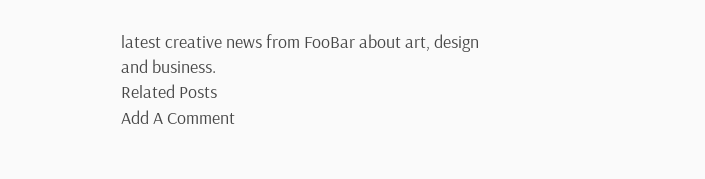latest creative news from FooBar about art, design and business.
Related Posts
Add A Comment